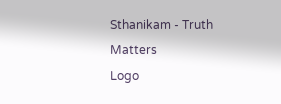Sthanikam - Truth Matters
Logo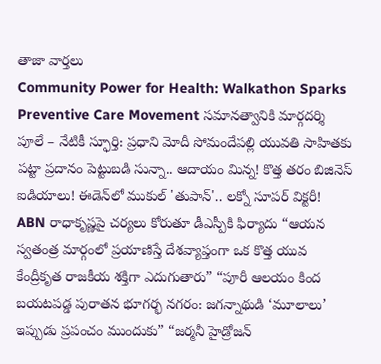తాజా వార్తలు
Community Power for Health: Walkathon Sparks Preventive Care Movement సమానత్వానికి మార్గదర్శి పూలే – నేటికీ స్ఫూర్తి: ప్రధాని మోదీ సోమందేపల్లి యువతి సాహితకు పట్టా ప్రదానం పెట్టుబడి సున్నా.. ఆదాయం మిన్న! కొత్త తరం బిజినెస్ ఐడియాలు! ఈడెన్‌లో ముకుల్ 'తుపాన్'.. లక్నో సూపర్ విక్టరీ! ABN రాధాకృష్ణపై చర్యలు కోరుతూ డీఎస్పీకి ఫిర్యాదు “ఆయన స్వతంత్ర మార్గంలో ప్రయాణిస్తే దేశవ్యాప్తంగా ఒక కొత్త యువ కేంద్రీకృత రాజకీయ శక్తిగా ఎదుగుతారు” “పూరీ ఆలయం కింద బయటపడ్డ పురాతన భూగర్భ నగరం: జగన్నాథుడి ‘మూలాలు’ ఇప్పుడు ప్రపంచం ముందుకు” “జర్మనీ హైడ్రోజన్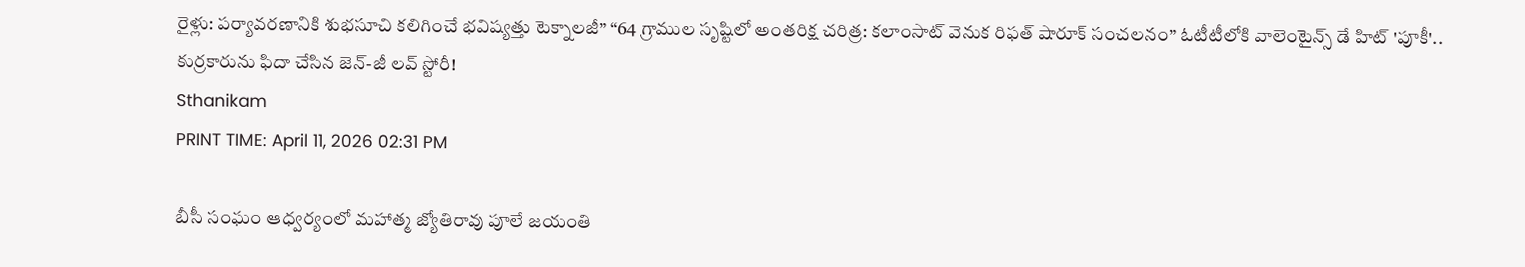రైళ్లు: పర్యావరణానికి శుభసూచి కలిగించే భవిష్యత్తు టెక్నాలజీ” “64 గ్రాముల సృష్టిలో అంతరిక్ష చరిత్ర: కలాంసాట్ వెనుక రిఫత్ షారూక్ సంచలనం” ఓటీటీలోకి వాలెంటైన్స్ డే హిట్ 'పూకీ'.. కుర్రకారును ఫిదా చేసిన జెన్-జీ లవ్ స్టోరీ!
Sthanikam
PRINT TIME: April 11, 2026 02:31 PM

బీసీ సంఘం ఆధ్వర్యంలో మహాత్మ జ్యోతిరావు పూలే జయంతి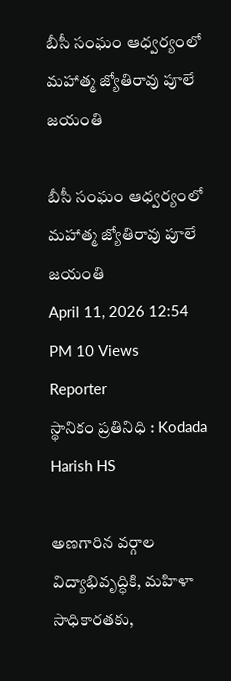బీసీ సంఘం ఆధ్వర్యంలో మహాత్మ జ్యోతిరావు పూలే జయంతి

బీసీ సంఘం ఆధ్వర్యంలో మహాత్మ జ్యోతిరావు పూలే జయంతి
April 11, 2026 12:54 PM 10 Views
Reporter
స్థానికం ప్రతినిధి : Kodada
Harish HS

అణగారిన వర్గాల విద్యాభివృద్ధికి, మహిళా సాధికారతకు,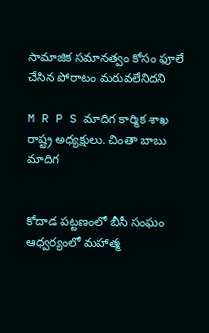సామాజిక సమానత్వం కోసం ఫూలే చేసిన పోరాటం మరువలేనిదని

M R P S మాదిగ కార్మిక శాఖ రాష్ట్ర అధ్యక్షులు. చింతా బాబు మాదిగ


కోదాడ పట్టణంలో బీసీ సంఘం ఆధ్వర్యంలో మహాత్మ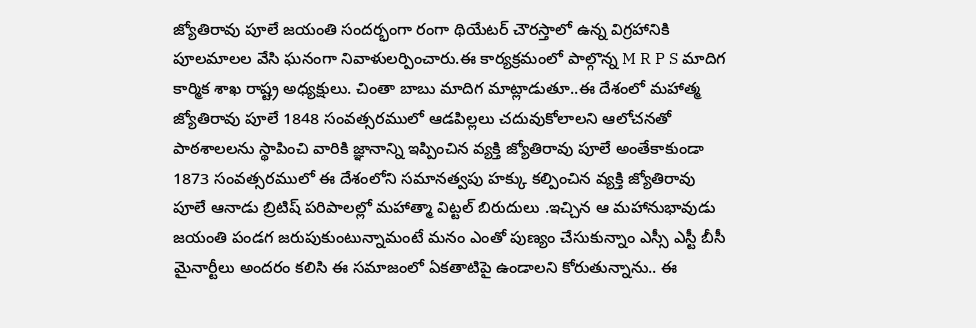జ్యోతిరావు పూలే జయంతి సందర్భంగా రంగా థియేటర్ చౌరస్తాలో ఉన్న విగ్రహానికి పూలమాలల వేసి ఘనంగా నివాళులర్పించారు.ఈ కార్యక్రమంలో పాల్గొన్న M R P S మాదిగ కార్మిక శాఖ రాష్ట్ర అధ్యక్షులు. చింతా బాబు మాదిగ మాట్లాడుతూ..ఈ దేశంలో మహాత్మ జ్యోతిరావు పూలే 1848 సంవత్సరములో ఆడపిల్లలు చదువుకోలాలని ఆలోచనతో పాఠశాలలను స్థాపించి వారికి జ్ఞానాన్ని ఇప్పించిన వ్యక్తి జ్యోతిరావు పూలే అంతేకాకుండా 1873 సంవత్సరములో ఈ దేశంలోని సమానత్వపు హక్కు కల్పించిన వ్యక్తి జ్యోతిరావు పూలే ఆనాడు బ్రిటిష్ పరిపాలల్లో మహాత్మా విట్టల్ బిరుదులు .ఇచ్చిన ఆ మహానుభావుడు జయంతి పండగ జరుపుకుంటున్నామంటే మనం ఎంతో పుణ్యం చేసుకున్నాం ఎస్సీ ఎస్టీ బీసీ మైనార్టీలు అందరం కలిసి ఈ సమాజంలో ఏకతాటిపై ఉండాలని కోరుతున్నాను.. ఈ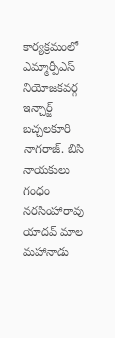కార్యక్రమంలో ఎమ్మార్పీఎస్ నియోజకవర్గ ఇన్చార్జ్ బచ్చలకూరి నాగరాజ్. బిసి నాయకులు గంధం నరసింహారావు యాదవ్ మాల మహానాడు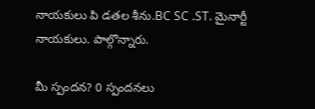నాయకులు పి డతల శీను.BC SC .ST. మైనార్టీ నాయకులు. పాల్గొన్నారు.

మీ స్పందన? 0 స్పందనలు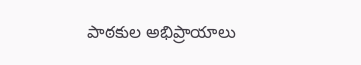పాఠకుల అభిప్రాయాలు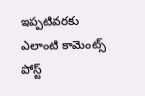ఇప్పటివరకు ఎలాంటి కామెంట్స్ పోస్ట్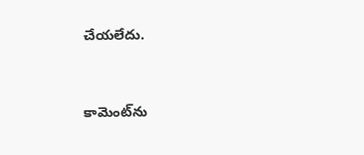చేయలేదు.


కామెంట్‌ను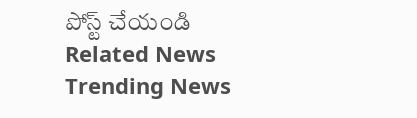పోస్ట్ చేయండి
Related News
Trending News